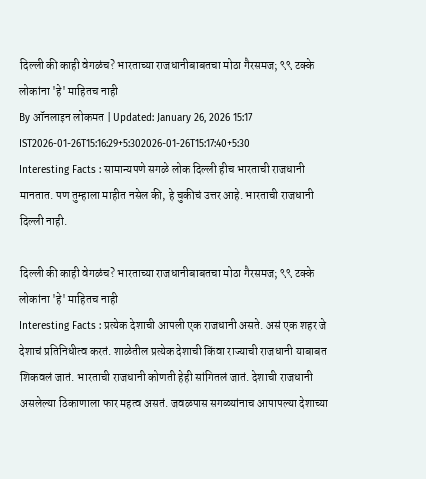दिल्ली की काही वेगळंच? भारताच्या राजधानीबाबतचा मोठा गैरसमज; ९९ टक्के लोकांना 'हे' माहितच नाही
By ऑनलाइन लोकमत | Updated: January 26, 2026 15:17 IST2026-01-26T15:16:29+5:302026-01-26T15:17:40+5:30
Interesting Facts : सामान्यपणे सगळे लोक दिल्ली हीच भारताची राजधानी मानतात. पण तुम्हाला माहीत नसेल की, हे चुकीचं उत्तर आहे. भारताची राजधानी दिल्ली नाही.

दिल्ली की काही वेगळंच? भारताच्या राजधानीबाबतचा मोठा गैरसमज; ९९ टक्के लोकांना 'हे' माहितच नाही
Interesting Facts : प्रत्येक देशाची आपली एक राजधानी असते. असं एक शहर जे देशाचं प्रतिनिधीत्व करतं. शाळेतील प्रत्येक देशाची किंवा राज्याची राजधानी याबाबत शिकवलं जातं. भारताची राजधानी कोणती हेही सांगितलं जातं. देशाची राजधानी असलेल्या ठिकाणाला फार महत्व असतं. जवळपास सगळ्यांनाच आपापल्या देशाच्या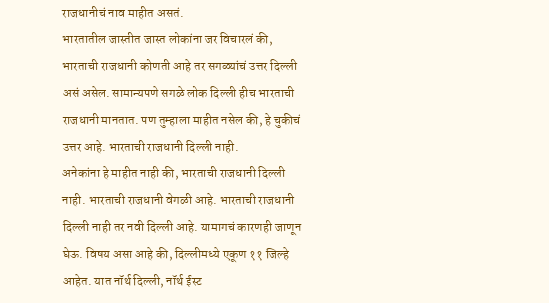राजधानीचं नाव माहीत असतं.
भारतातील जास्तीत जास्त लोकांना जर विचारलं की, भारताची राजधानी कोणती आहे तर सगळ्यांचं उत्तर दिल्ली असं असेल. सामान्यपणे सगळे लोक दिल्ली हीच भारताची राजधानी मानतात. पण तुम्हाला माहीत नसेल की, हे चुकीचं उत्तर आहे. भारताची राजधानी दिल्ली नाही.
अनेकांना हे माहीत नाही की, भारताची राजधानी दिल्ली नाही. भारताची राजधानी वेगळी आहे. भारताची राजधानी दिल्ली नाही तर नवी दिल्ली आहे. यामागचं कारणही जाणून घेऊ. विषय असा आहे की, दिल्लीमध्ये एकूण ११ जिल्हे आहेत. यात नॉर्थ दिल्ली, नॉर्थ ईस्ट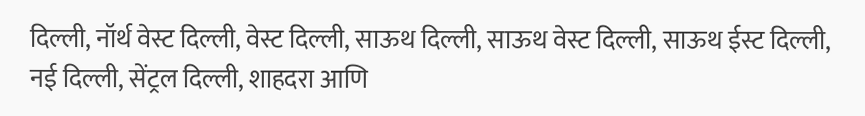दिल्ली, नॉर्थ वेस्ट दिल्ली, वेस्ट दिल्ली, साऊथ दिल्ली, साऊथ वेस्ट दिल्ली, साऊथ ईस्ट दिल्ली, नई दिल्ली, सेंट्रल दिल्ली, शाहदरा आणि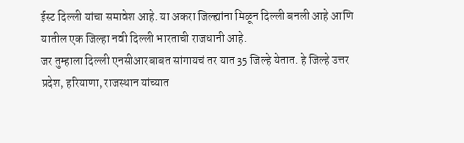ईस्ट दिल्ली यांचा समावेश आहे. या अकरा जिल्ह्यांना मिळून दिल्ली बनली आहे आणि यातील एक जिल्हा नवी दिल्ली भारताची राजधानी आहे.
जर तुम्हाला दिल्ली एनसीआरबाबत सांगायचं तर यात 35 जिल्हे येतात. हे जिल्हे उत्तर प्रदेश, हरियाणा, राजस्थान यांच्यात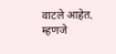वाटले आहेत. म्हणजे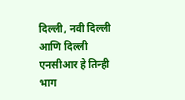दिल्ली, नवी दिल्ली आणि दिल्ली एनसीआर हे तिन्ही भाग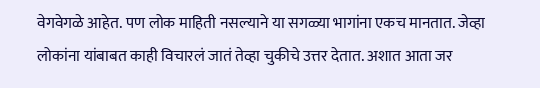वेगवेगळे आहेत. पण लोक माहिती नसल्याने या सगळ्या भागांना एकच मानतात. जेव्हा लोकांना यांबाबत काही विचारलं जातं तेव्हा चुकीचे उत्तर देतात. अशात आता जर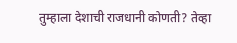तुम्हाला देशाची राजधानी कोणती? तेव्हा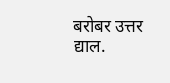बरोबर उत्तर द्याल.